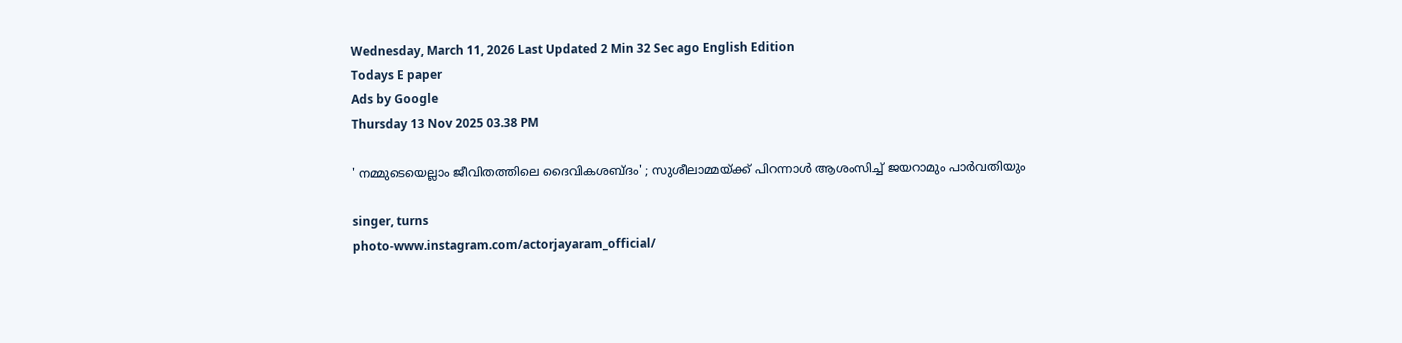Wednesday, March 11, 2026 Last Updated 2 Min 32 Sec ago English Edition
Todays E paper
Ads by Google
Thursday 13 Nov 2025 03.38 PM

' നമ്മുടെയെല്ലാം ജീവിതത്തിലെ ദൈവികശബ്ദം' ; സുശീലാമ്മയ്ക്ക് പിറന്നാള്‍ ആശംസിച്ച് ജയറാമും പാര്‍വതിയും

singer, turns
photo-www.instagram.com/actorjayaram_official/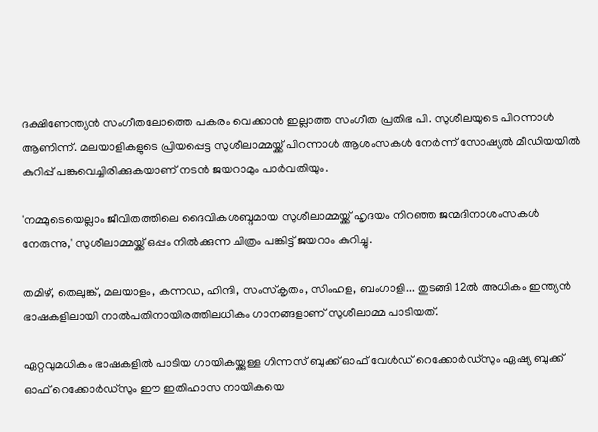ദക്ഷിണേന്ത്യന്‍ സംഗീതലോത്തെ പകരം വെക്കാന്‍ ഇല്ലാത്ത സംഗീത പ്രതിഭ പി. സുശീലയുടെ പിറന്നാള്‍ ആണിന്ന്. മലയാളികളുടെ പ്രിയപ്പെട്ട സുശീലാമ്മയ്ക്ക് പിറന്നാള്‍ ആശംസകള്‍ നേര്‍ന്ന് സോഷ്യല്‍ മീഡിയയില്‍ കുറിപ്പ് പങ്കുവെച്ചിരിക്കുകയാണ് നടന്‍ ജയറാമും പാര്‍വതിയും.

'നമ്മുടെയെല്ലാം ജീവിതത്തിലെ ദൈവികശബ്ദമായ സുശീലാമ്മയ്ക്ക് ഹൃദയം നിറഞ്ഞ ജന്മദിനാശംസകള്‍ നേരുന്നു,' സുശീലാമ്മയ്ക്ക് ഒപ്പം നില്‍ക്കുന്ന ചിത്രം പങ്കിട്ട് ജയറാം കുറിച്ചു.

തമിഴ്, തെലുങ്ക്, മലയാളം, കന്നഡ, ഹിന്ദി, സംസ്‌കൃതം, സിംഹള, ബംഗാളി... തുടങ്ങി 12ല്‍ അധികം ഇന്ത്യന്‍ ഭാഷകളിലായി നാല്‍പതിനായിരത്തിലധികം ഗാനങ്ങളാണ് സുശീലാമ്മ പാടിയത്.

ഏറ്റവുമധികം ഭാഷകളിൽ പാടിയ ഗായികയ്ക്കുള്ള ഗിന്നസ് ബുക്ക് ഓഫ് വേൾഡ് റെക്കോർഡ്സും ഏഷ്യ ബുക്ക് ഓഫ് റെക്കോർഡ്സും ഈ ഇതിഹാസ നായികയെ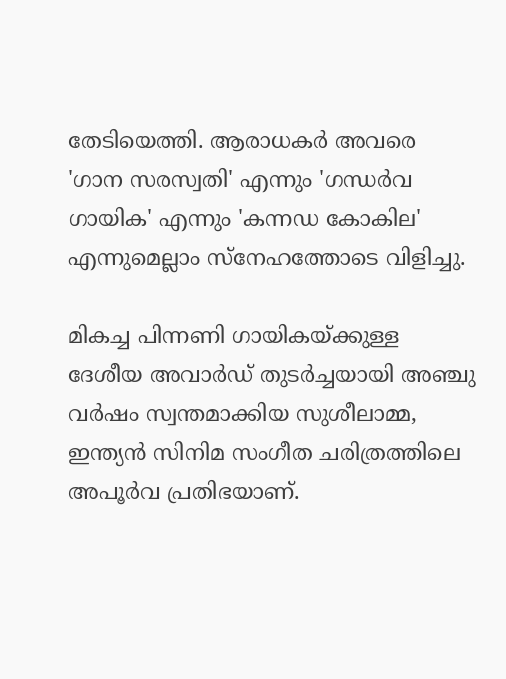തേടിയെത്തി. ആരാധകർ അവരെ 'ഗാന സരസ്വതി' എന്നും 'ഗന്ധർവ ഗായിക' എന്നും 'കന്നഡ കോകില' എന്നുമെല്ലാം സ്നേഹത്തോടെ വിളിച്ചു.

മികച്ച പിന്നണി ഗായികയ്ക്കുള്ള ദേശീയ അവാർഡ് തുടർച്ചയായി അഞ്ചു വർഷം സ്വന്തമാക്കിയ സുശീലാമ്മ, ഇന്ത്യൻ സിനിമ സംഗീത ചരിത്രത്തിലെ അപൂർവ പ്രതിഭയാണ്.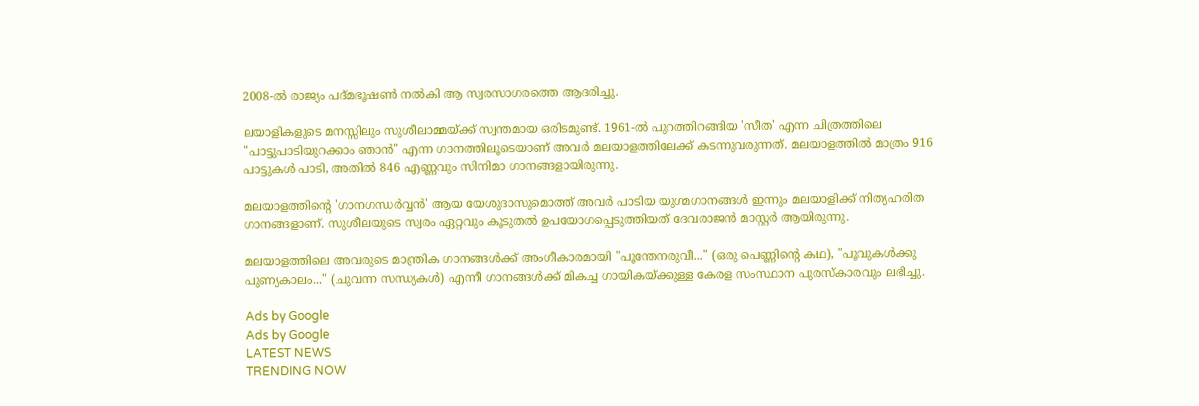2008-ൽ രാജ്യം പദ്മഭൂഷൺ നൽകി ആ സ്വരസാഗരത്തെ ആദരിച്ചു.

ലയാളികളുടെ മനസ്സിലും സുശീലാമ്മയ്ക്ക് സ്വന്തമായ ഒരിടമുണ്ട്. 1961-ൽ പുറത്തിറങ്ങിയ 'സീത' എന്ന ചിത്രത്തിലെ "പാട്ടുപാടിയുറക്കാം ഞാൻ" എന്ന ഗാനത്തിലൂടെയാണ് അവർ മലയാളത്തിലേക്ക് കടന്നുവരുന്നത്. മലയാളത്തിൽ മാത്രം 916 പാട്ടുകൾ പാടി, അതിൽ 846 എണ്ണവും സിനിമാ ഗാനങ്ങളായിരുന്നു.

മലയാളത്തിന്റെ 'ഗാനഗന്ധർവ്വൻ' ആയ യേശുദാസുമൊത്ത് അവർ പാടിയ യുഗ്മഗാനങ്ങൾ ഇന്നും മലയാളിക്ക് നിത്യഹരിത ഗാനങ്ങളാണ്. സുശീലയുടെ സ്വരം ഏറ്റവും കൂടുതൽ ഉപയോഗപ്പെടുത്തിയത് ദേവരാജൻ മാസ്റ്റർ ആയിരുന്നു.

മലയാളത്തിലെ അവരുടെ മാന്ത്രിക ഗാനങ്ങൾക്ക് അംഗീകാരമായി "പൂന്തേനരുവീ..." (ഒരു പെണ്ണിന്റെ കഥ), "പൂവുകൾക്കു പുണ്യകാലം..." (ചുവന്ന സന്ധ്യകൾ) എന്നീ ഗാനങ്ങൾക്ക് മികച്ച ഗായികയ്ക്കുള്ള കേരള സംസ്ഥാന പുരസ്കാരവും ലഭിച്ചു.

Ads by Google
Ads by Google
LATEST NEWS
TRENDING NOW